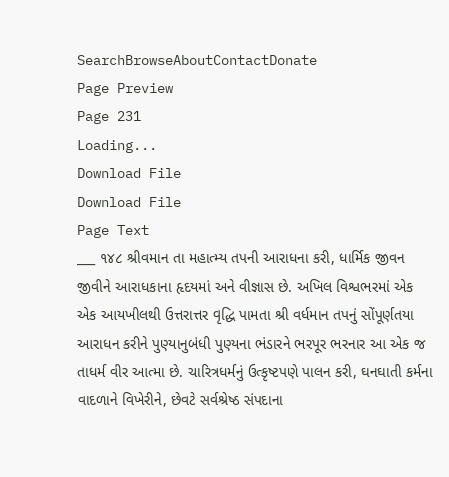SearchBrowseAboutContactDonate
Page Preview
Page 231
Loading...
Download File
Download File
Page Text
___ ૧૪૮ શ્રીવમાન તા મહાત્મ્ય તપની આરાધના કરી, ધાર્મિક જીવન જીવીને આરાધકાના હૃદયમાં અને વીજ્ઞાસ છે. અખિલ વિશ્વભરમાં એક એક આયખીલથી ઉત્તરાત્તર વૃદ્ધિ પામતા શ્રી વર્ધમાન તપનું સોંપૂર્ણતયા આરાધન કરીને પુણ્યાનુબંધી પુણ્યના ભંડારને ભરપૂર ભરનાર આ એક જ તાધર્મ વીર આત્મા છે. ચારિત્રધર્મનું ઉત્કૃષ્ટપણે પાલન કરી, ઘનઘાતી કર્મના વાદળાને વિખેરીને, છેવટે સર્વશ્રેષ્ઠ સંપદાના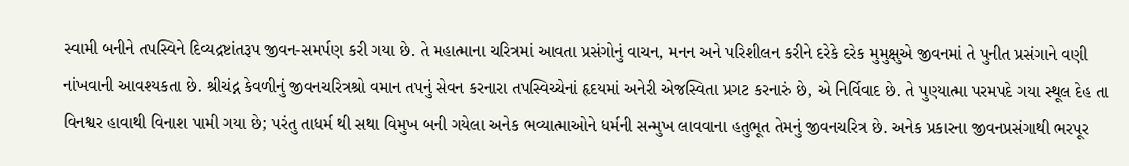સ્વામી બનીને તપસ્વિને દિવ્યદ્રષ્ટાંતરૂપ જીવન-સમર્પણ કરી ગયા છે. તે મહાત્માના ચરિત્રમાં આવતા પ્રસંગોનું વાચન, મનન અને પરિશીલન કરીને દરેકે દરેક મુમુક્ષુએ જીવનમાં તે પુનીત પ્રસંગાને વણી નાંખવાની આવશ્યકતા છે. શ્રીચંદ્ન કેવળીનું જીવનચરિત્રશ્રો વમાન તપનું સેવન કરનારા તપસ્વિચ્ચેનાં હૃદયમાં અનેરી એજસ્વિતા પ્રગટ કરનારું છે, એ નિર્વિવાદ છે. તે પુણ્યાત્મા પરમપદે ગયા સ્થૂલ દેહ તા વિનશ્વર હાવાથી વિનાશ પામી ગયા છે; પરંતુ તાધર્મ થી સથા વિમુખ બની ગયેલા અનેક ભવ્યાત્માઓને ધર્મની સન્મુખ લાવવાના હતુભૂત તેમનું જીવનચરિત્ર છે. અનેક પ્રકારના જીવનપ્રસંગાથી ભરપૂર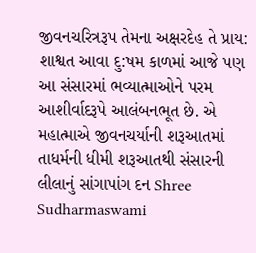જીવનચરિત્રરૂપ તેમના અક્ષરદેહ તે પ્રાય: શાશ્વત આવા દુ:ષમ કાળમાં આજે પણ આ સંસારમાં ભવ્યાત્માઓને પરમ આશીર્વાદરૂપે આલંબનભૂત છે. એ મહાત્માએ જીવનચર્યાની શરૂઆતમાં તાધર્મની ધીમી શરૂઆતથી સંસારની લીલાનું સાંગાપાંગ દન Shree Sudharmaswami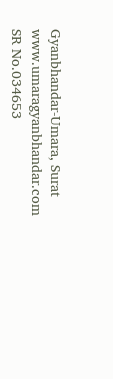Gyanbhandar-Umara, Surat www.umaragyanbhandar.com
SR No.034653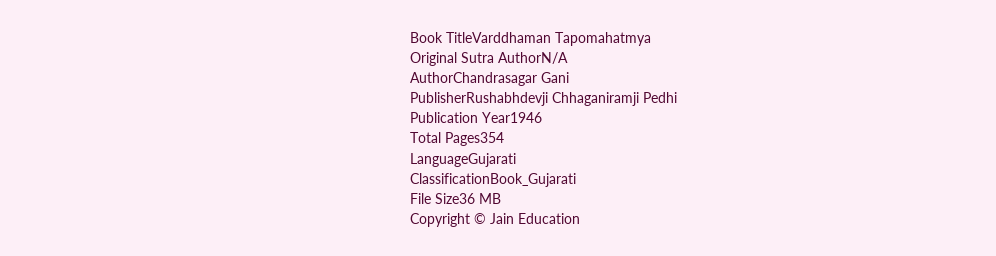Book TitleVarddhaman Tapomahatmya
Original Sutra AuthorN/A
AuthorChandrasagar Gani
PublisherRushabhdevji Chhaganiramji Pedhi
Publication Year1946
Total Pages354
LanguageGujarati
ClassificationBook_Gujarati
File Size36 MB
Copyright © Jain Education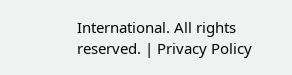International. All rights reserved. | Privacy Policy